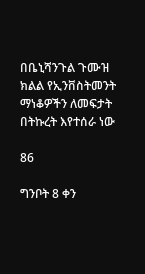በቤኒሻንጉል ጉሙዝ ክልል የኢንቨስትመንት ማነቆዎችን ለመፍታት በትኩረት እየተሰራ ነው

86

ግንቦት 8 ቀን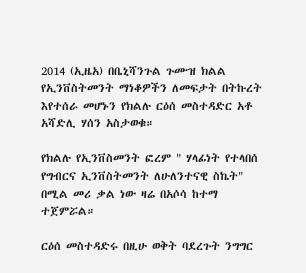2014 (ኢዜአ) በቤኒሻንጉል ጉሙዝ ክልል የኢንቨስትመንት ማነቆዎችን ለመፍታት በትኩረት እየተሰራ መሆኑን የክልሉ ርዕሰ መስተዳድር አቶ አሻድሊ ሃሰን አስታወቁ።

የክልሉ የኢንቨስመንት ፎረም " ሃላፊነት የተላበሰ የግብርና ኢንቨስትመንት ለሁለንተናዊ ስኬት" በሚል መሪ ቃል ነው ዛሬ በአሶሳ ከተማ ተጀምሯል።

ርዕሰ መስተዳድሩ በዚሁ ወቅት ባደረጉት ንግግር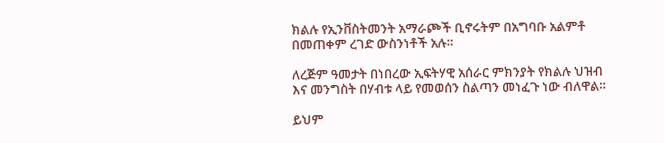ክልሉ የኢንቨስትመንት አማራጮች ቢኖሩትም በአግባቡ አልምቶ በመጠቀም ረገድ ውስንነቶች አሉ።

ለረጅም ዓመታት በነበረው ኢፍትሃዊ አሰራር ምክንያት የክልሉ ህዝብ እና መንግስት በሃብቱ ላይ የመወሰን ስልጣን መነፈጉ ነው ብለዋል።

ይህም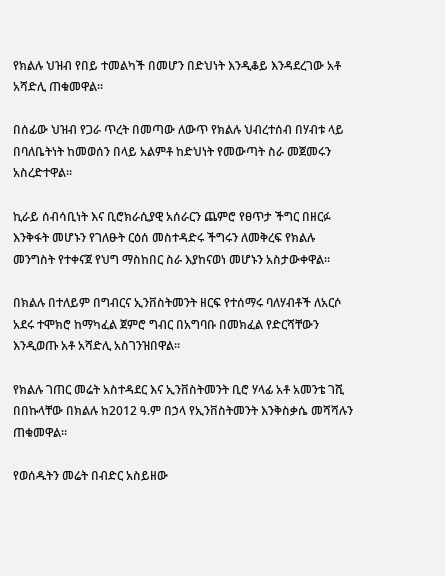የክልሉ ህዝብ የበይ ተመልካች በመሆን በድህነት እንዲቆይ እንዳደረገው አቶ አሻድሊ ጠቁመዋል።

በሰፊው ህዝብ የጋራ ጥረት በመጣው ለውጥ የክልሉ ህብረተሰብ በሃብቱ ላይ በባለቤትነት ከመወሰን በላይ አልምቶ ከድህነት የመውጣት ስራ መጀመሩን አስረድተዋል።

ኪራይ ሰብሳቢነት እና ቢሮክራሲያዊ አሰራርን ጨምሮ የፀጥታ ችግር በዘርፉ እንቅፋት መሆኑን የገለፁት ርዕሰ መስተዳድሩ ችግሩን ለመቅረፍ የክልሉ መንግስት የተቀናጀ የህግ ማስከበር ስራ እያከናወነ መሆኑን አስታውቀዋል።

በክልሉ በተለይም በግብርና ኢንቨስትመንት ዘርፍ የተሰማሩ ባለሃብቶች ለአርሶ አደሩ ተሞክሮ ከማካፈል ጀምሮ ግብር በአግባቡ በመክፈል የድርሻቸውን እንዲወጡ አቶ አሻድሊ አስገንዝበዋል።

የክልሉ ገጠር መሬት አስተዳደር እና ኢንቨስትመንት ቢሮ ሃላፊ አቶ አመንቴ ገሺ በበኩላቸው በክልሉ ከ2012 ዓ.ም በኃላ የኢንቨስትመንት እንቅስቃሴ መሻሻሉን ጠቁመዋል።

የወሰዱትን መሬት በብድር አስይዘው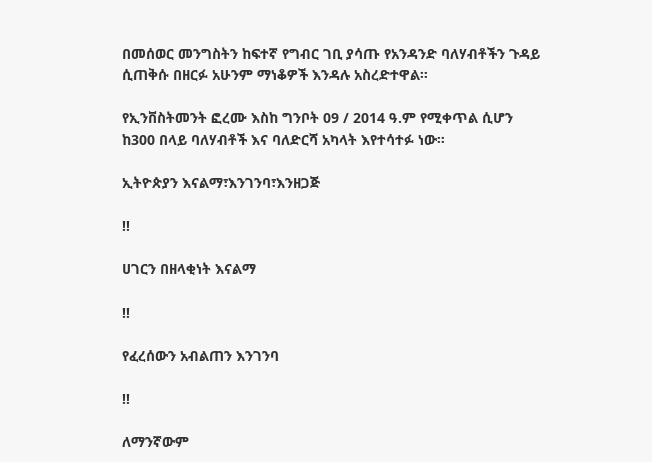በመሰወር መንግስትን ከፍተኛ የግብር ገቢ ያሳጡ የአንዳንድ ባለሃብቶችን ጉዳይ ሲጠቅሱ በዘርፉ አሁንም ማነቆዎች እንዳሉ አስረድተዋል።

የኢንቨስትመንት ፎረሙ እስከ ግንቦት 09 / 2014 ዓ.ም የሚቀጥል ሲሆን ከ300 በላይ ባለሃብቶች እና ባለድርሻ አካላት እየተሳተፉ ነው።

ኢትዮጵያን እናልማ፣እንገንባ፣እንዘጋጅ

‼

ሀገርን በዘላቂነት እናልማ

‼

የፈረሰውን አብልጠን እንገንባ

‼

ለማንኛውም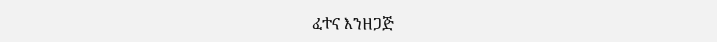ፈተና እንዘጋጅ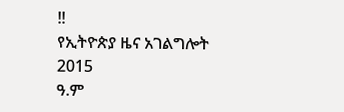‼
የኢትዮጵያ ዜና አገልግሎት
2015
ዓ.ም